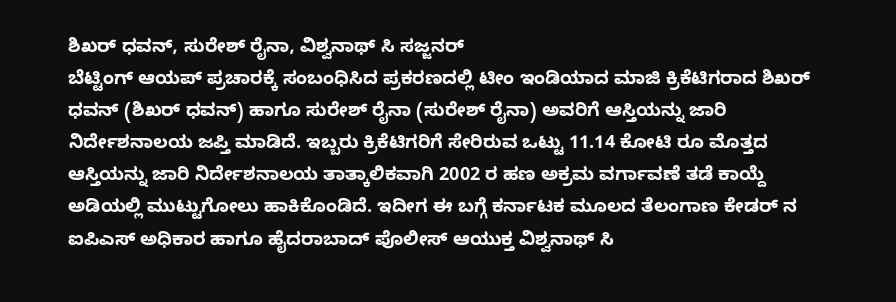ಶಿಖರ್ ಧವನ್, ಸುರೇಶ್ ರೈನಾ, ವಿಶ್ವನಾಥ್ ಸಿ ಸಜ್ಜನರ್
ಬೆಟ್ಟಿಂಗ್ ಆಯಪ್ ಪ್ರಚಾರಕ್ಕೆ ಸಂಬಂಧಿಸಿದ ಪ್ರಕರಣದಲ್ಲಿ ಟೀಂ ಇಂಡಿಯಾದ ಮಾಜಿ ಕ್ರಿಕೆಟಿಗರಾದ ಶಿಖರ್ ಧವನ್ (ಶಿಖರ್ ಧವನ್) ಹಾಗೂ ಸುರೇಶ್ ರೈನಾ (ಸುರೇಶ್ ರೈನಾ) ಅವರಿಗೆ ಆಸ್ತಿಯನ್ನು ಜಾರಿ ನಿರ್ದೇಶನಾಲಯ ಜಪ್ತಿ ಮಾಡಿದೆ. ಇಬ್ಬರು ಕ್ರಿಕೆಟಿಗರಿಗೆ ಸೇರಿರುವ ಒಟ್ಟು 11.14 ಕೋಟಿ ರೂ ಮೊತ್ತದ ಆಸ್ತಿಯನ್ನು ಜಾರಿ ನಿರ್ದೇಶನಾಲಯ ತಾತ್ಕಾಲಿಕವಾಗಿ 2002 ರ ಹಣ ಅಕ್ರಮ ವರ್ಗಾವಣೆ ತಡೆ ಕಾಯ್ದೆ ಅಡಿಯಲ್ಲಿ ಮುಟ್ಟುಗೋಲು ಹಾಕಿಕೊಂಡಿದೆ. ಇದೀಗ ಈ ಬಗ್ಗೆ ಕರ್ನಾಟಕ ಮೂಲದ ತೆಲಂಗಾಣ ಕೇಡರ್ ನ ಐಪಿಎಸ್ ಅಧಿಕಾರ ಹಾಗೂ ಹೈದರಾಬಾದ್ ಪೊಲೀಸ್ ಆಯುಕ್ತ ವಿಶ್ವನಾಥ್ ಸಿ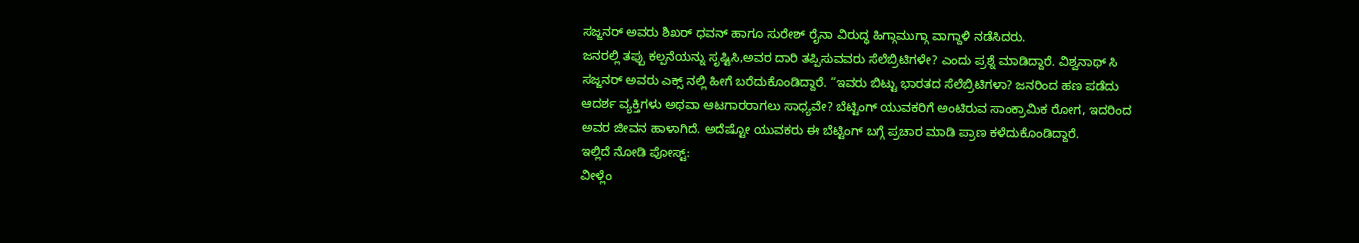ಸಜ್ಜನರ್ ಅವರು ಶಿಖರ್ ಧವನ್ ಹಾಗೂ ಸುರೇಶ್ ರೈನಾ ವಿರುದ್ಧ ಹಿಗ್ಗಾಮುಗ್ಗಾ ವಾಗ್ದಾಳಿ ನಡೆಸಿದರು.
ಜನರಲ್ಲಿ ತಪ್ಪು ಕಲ್ಪನೆಯನ್ನು ಸೃಷ್ಟಿಸಿ,ಅವರ ದಾರಿ ತಪ್ಪಿಸುವವರು ಸೆಲೆಬ್ರಿಟಿಗಳೇ? ಎಂದು ಪ್ರಶ್ನೆ ಮಾಡಿದ್ದಾರೆ. ವಿಶ್ವನಾಥ್ ಸಿ ಸಜ್ಜನರ್ ಅವರು ಎಕ್ಸ್ ನಲ್ಲಿ ಹೀಗೆ ಬರೆದುಕೊಂಡಿದ್ದಾರೆ. “ಇವರು ಬಿಟ್ಟು ಭಾರತದ ಸೆಲೆಬ್ರಿಟಿಗಳಾ? ಜನರಿಂದ ಹಣ ಪಡೆದು ಆದರ್ಶ ವ್ಯಕ್ತಿಗಳು ಅಥವಾ ಆಟಗಾರರಾಗಲು ಸಾಧ್ಯವೇ? ಬೆಟ್ಟಿಂಗ್ ಯುವಕರಿಗೆ ಅಂಟಿರುವ ಸಾಂಕ್ರಾಮಿಕ ರೋಗ, ಇದರಿಂದ ಅವರ ಜೀವನ ಹಾಳಾಗಿದೆ. ಅದೆಷ್ಟೋ ಯುವಕರು ಈ ಬೆಟ್ಟಿಂಗ್ ಬಗ್ಗೆ ಪ್ರಚಾರ ಮಾಡಿ ಪ್ರಾಣ ಕಳೆದುಕೊಂಡಿದ್ದಾರೆ.
ಇಲ್ಲಿದೆ ನೋಡಿ ಪೋಸ್ಟ್:
ವೀಳ್ಲೆಂ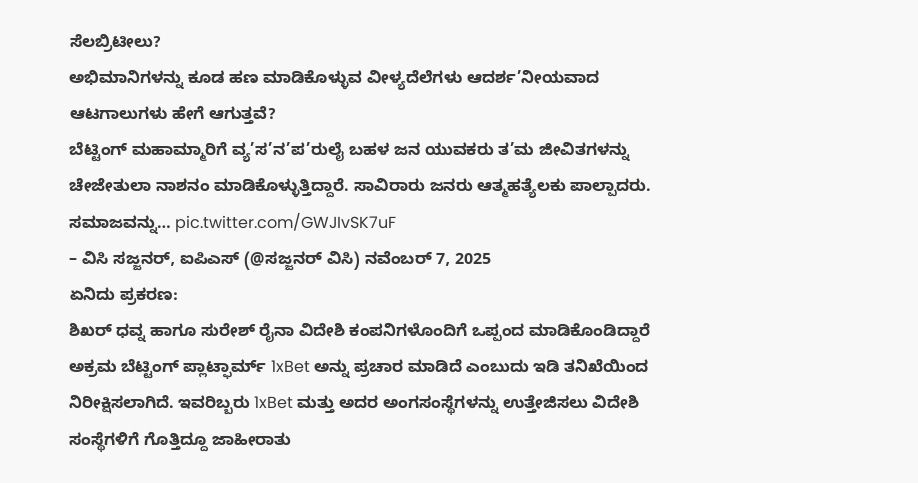ಸೆಲಬ್ರಿಟೀಲು?
ಅಭಿಮಾನಿಗಳನ್ನು ಕೂಡ ಹಣ ಮಾಡಿಕೊಳ್ಳುವ ವೀಳ್ಯದೆಲೆಗಳು ಆದರ್ಶ’ನೀಯವಾದ ಆಟಗಾಲುಗಳು ಹೇಗೆ ಆಗುತ್ತವೆ?
ಬೆಟ್ಟಿಂಗ್ ಮಹಾಮ್ಮಾರಿಗೆ ವ್ಯ’ಸ’ನ’ಪ’ರುಲೈ ಬಹಳ ಜನ ಯುವಕರು ತ’ಮ ಜೀವಿತಗಳನ್ನು ಚೇಜೇತುಲಾ ನಾಶನಂ ಮಾಡಿಕೊಳ್ಳುತ್ತಿದ್ದಾರೆ. ಸಾವಿರಾರು ಜನರು ಆತ್ಮಹತ್ಯೆಲಕು ಪಾಲ್ಪಾದರು. ಸಮಾಜವನ್ನು… pic.twitter.com/GWJIvSK7uF
– ವಿಸಿ ಸಜ್ಜನರ್, ಐಪಿಎಸ್ (@ಸಜ್ಜನರ್ ವಿಸಿ) ನವೆಂಬರ್ 7, 2025
ಏನಿದು ಪ್ರಕರಣ:
ಶಿಖರ್ ಧವ್ನ ಹಾಗೂ ಸುರೇಶ್ ರೈನಾ ವಿದೇಶಿ ಕಂಪನಿಗಳೊಂದಿಗೆ ಒಪ್ಪಂದ ಮಾಡಿಕೊಂಡಿದ್ದಾರೆ ಅಕ್ರಮ ಬೆಟ್ಟಿಂಗ್ ಪ್ಲಾಟ್ಫಾರ್ಮ್ 1xBet ಅನ್ನು ಪ್ರಚಾರ ಮಾಡಿದೆ ಎಂಬುದು ಇಡಿ ತನಿಖೆಯಿಂದ ನಿರೀಕ್ಷಿಸಲಾಗಿದೆ. ಇವರಿಬ್ಬರು 1xBet ಮತ್ತು ಅದರ ಅಂಗಸಂಸ್ಥೆಗಳನ್ನು ಉತ್ತೇಜಿಸಲು ವಿದೇಶಿ ಸಂಸ್ಥೆಗಳಿಗೆ ಗೊತ್ತಿದ್ದೂ ಜಾಹೀರಾತು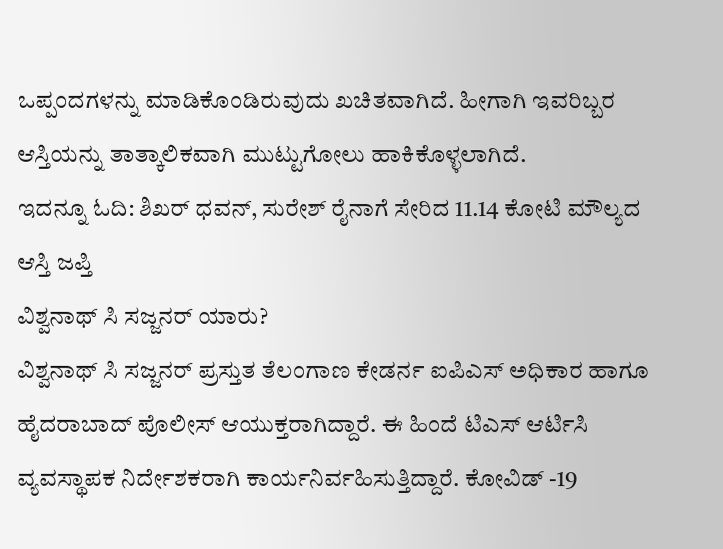ಒಪ್ಪಂದಗಳನ್ನು ಮಾಡಿಕೊಂಡಿರುವುದು ಖಚಿತವಾಗಿದೆ. ಹೀಗಾಗಿ ಇವರಿಬ್ಬರ ಆಸ್ತಿಯನ್ನು ತಾತ್ಕಾಲಿಕವಾಗಿ ಮುಟ್ಟುಗೋಲು ಹಾಕಿಕೊಳ್ಳಲಾಗಿದೆ.
ಇದನ್ನೂ ಓದಿ: ಶಿಖರ್ ಧವನ್, ಸುರೇಶ್ ರೈನಾಗೆ ಸೇರಿದ 11.14 ಕೋಟಿ ಮೌಲ್ಯದ ಆಸ್ತಿ ಜಪ್ತಿ
ವಿಶ್ವನಾಥ್ ಸಿ ಸಜ್ಜನರ್ ಯಾರು?
ವಿಶ್ವನಾಥ್ ಸಿ ಸಜ್ಜನರ್ ಪ್ರಸ್ತುತ ತೆಲಂಗಾಣ ಕೇಡರ್ನ ಐಪಿಎಸ್ ಅಧಿಕಾರ ಹಾಗೂ ಹೈದರಾಬಾದ್ ಪೊಲೀಸ್ ಆಯುಕ್ತರಾಗಿದ್ದಾರೆ. ಈ ಹಿಂದೆ ಟಿಎಸ್ ಆರ್ಟಿಸಿ ವ್ಯವಸ್ಥಾಪಕ ನಿರ್ದೇಶಕರಾಗಿ ಕಾರ್ಯನಿರ್ವಹಿಸುತ್ತಿದ್ದಾರೆ. ಕೋವಿಡ್ -19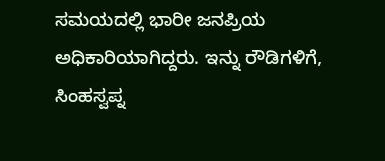ಸಮಯದಲ್ಲಿ ಭಾರೀ ಜನಪ್ರಿಯ ಅಧಿಕಾರಿಯಾಗಿದ್ದರು. ಇನ್ನು ರೌಡಿಗಳಿಗೆ, ಸಿಂಹಸ್ವಪ್ನ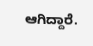ಆಗಿದ್ದಾರೆ.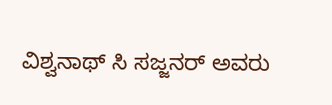ವಿಶ್ವನಾಥ್ ಸಿ ಸಜ್ಜನರ್ ಅವರು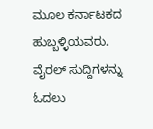ಮೂಲ ಕರ್ನಾಟಕದ ಹುಬ್ಬಳ್ಳಿಯವರು.
ವೈರಲ್ ಸುದ್ದಿಗಳನ್ನು ಓದಲು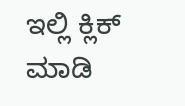ಇಲ್ಲಿ ಕ್ಲಿಕ್ ಮಾಡಿ